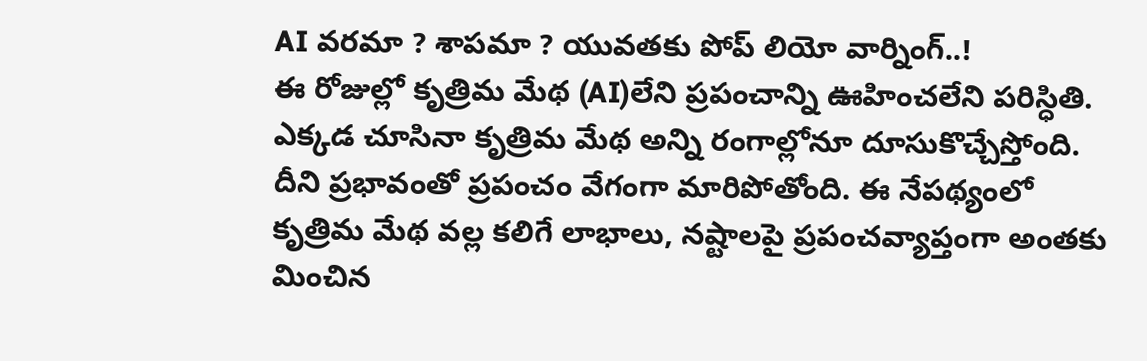AI వరమా ? శాపమా ? యువతకు పోప్ లియో వార్నింగ్..!
ఈ రోజుల్లో కృత్రిమ మేథ (AI)లేని ప్రపంచాన్ని ఊహించలేని పరిస్ధితి. ఎక్కడ చూసినా కృత్రిమ మేథ అన్ని రంగాల్లోనూ దూసుకొచ్చేస్తోంది. దీని ప్రభావంతో ప్రపంచం వేగంగా మారిపోతోంది. ఈ నేపథ్యంలో కృత్రిమ మేథ వల్ల కలిగే లాభాలు, నష్టాలపై ప్రపంచవ్యాప్తంగా అంతకు మించిన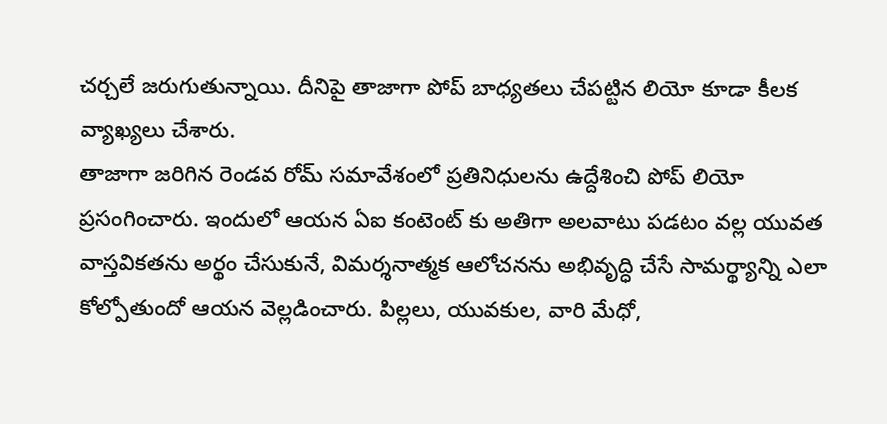చర్చలే జరుగుతున్నాయి. దీనిపై తాజాగా పోప్ బాధ్యతలు చేపట్టిన లియో కూడా కీలక వ్యాఖ్యలు చేశారు.
తాజాగా జరిగిన రెండవ రోమ్ సమావేశంలో ప్రతినిధులను ఉద్దేశించి పోప్ లియో ప్రసంగించారు. ఇందులో ఆయన ఏఐ కంటెంట్ కు అతిగా అలవాటు పడటం వల్ల యువత వాస్తవికతను అర్థం చేసుకునే, విమర్శనాత్మక ఆలోచనను అభివృద్ధి చేసే సామర్థ్యాన్ని ఎలా కోల్పోతుందో ఆయన వెల్లడించారు. పిల్లలు, యువకుల, వారి మేధో,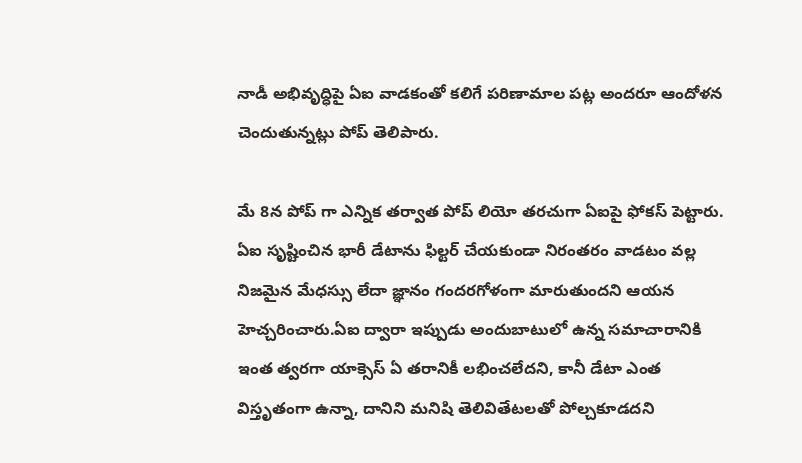నాడీ అభివృద్ధిపై ఏఐ వాడకంతో కలిగే పరిణామాల పట్ల అందరూ ఆందోళన చెందుతున్నట్లు పోప్ తెలిపారు.

మే 8న పోప్ గా ఎన్నిక తర్వాత పోప్ లియో తరచుగా ఏఐపై ఫోకస్ పెట్టారు. ఏఐ సృష్టించిన భారీ డేటాను ఫిల్టర్ చేయకుండా నిరంతరం వాడటం వల్ల నిజమైన మేధస్సు లేదా జ్ఞానం గందరగోళంగా మారుతుందని ఆయన హెచ్చరించారు.ఏఐ ద్వారా ఇప్పుడు అందుబాటులో ఉన్న సమాచారానికి ఇంత త్వరగా యాక్సెస్ ఏ తరానికీ లభించలేదని, కానీ డేటా ఎంత విస్తృతంగా ఉన్నా, దానిని మనిషి తెలివితేటలతో పోల్చకూడదని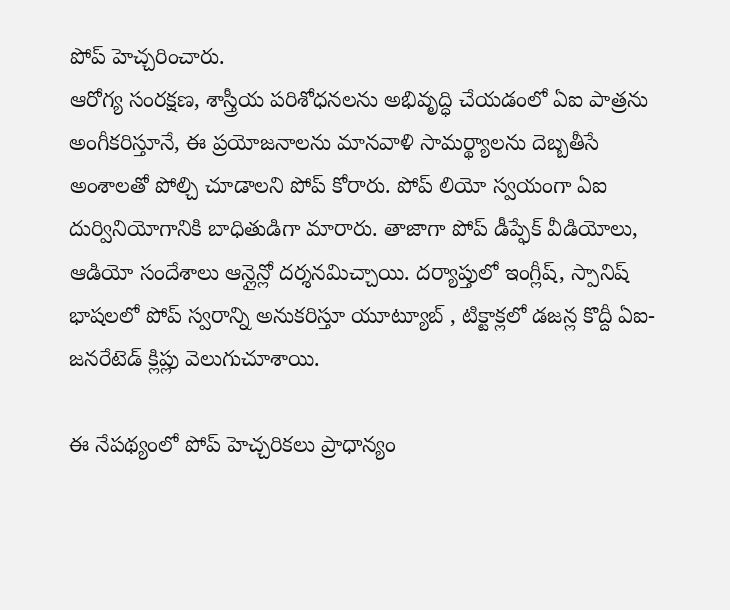పోప్ హెచ్చరించారు.
ఆరోగ్య సంరక్షణ, శాస్త్రీయ పరిశోధనలను అభివృద్ధి చేయడంలో ఏఐ పాత్రను అంగీకరిస్తూనే, ఈ ప్రయోజనాలను మానవాళి సామర్థ్యాలను దెబ్బతీసే అంశాలతో పోల్చి చూడాలని పోప్ కోరారు. పోప్ లియో స్వయంగా ఏఐ దుర్వినియోగానికి బాధితుడిగా మారారు. తాజాగా పోప్ డీప్ఫేక్ వీడియోలు, ఆడియో సందేశాలు ఆన్లైన్లో దర్శనమిచ్చాయి. దర్యాప్తులో ఇంగ్లీష్, స్పానిష్ భాషలలో పోప్ స్వరాన్ని అనుకరిస్తూ యూట్యూబ్ , టిక్టాక్లలో డజన్ల కొద్దీ ఏఐ-జనరేటెడ్ క్లిప్లు వెలుగుచూశాయి.

ఈ నేపథ్యంలో పోప్ హెచ్చరికలు ప్రాధాన్యం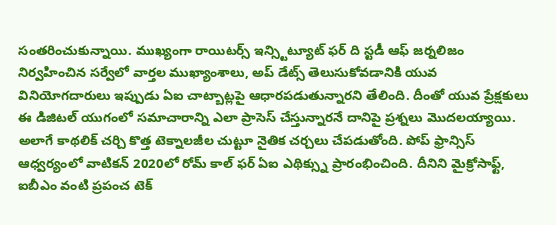సంతరించుకున్నాయి. ముఖ్యంగా రాయిటర్స్ ఇన్స్టిట్యూట్ ఫర్ ది స్టడీ ఆఫ్ జర్నలిజం నిర్వహించిన సర్వేలో వార్తల ముఖ్యాంశాలు, అప్ డేట్స్ తెలుసుకోవడానికి యువ వినియోగదారులు ఇప్పుడు ఏఐ చాట్బాట్లపై ఆధారపడుతున్నారని తేలింది. దీంతో యువ ప్రేక్షకులు ఈ డిజిటల్ యుగంలో సమాచారాన్ని ఎలా ప్రాసెస్ చేస్తున్నారనే దానిపై ప్రశ్నలు మొదలయ్యాయి. అలాగే కాథలిక్ చర్చి కొత్త టెక్నాలజీల చుట్టూ నైతిక చర్చలు చేపడుతోంది. పోప్ ఫ్రాన్సిస్ ఆధ్వర్యంలో వాటికన్ 2020లో రోమ్ కాల్ ఫర్ ఏఐ ఎథిక్స్ను ప్రారంభించింది. దీనిని మైక్రోసాఫ్ట్, ఐబీఎం వంటి ప్రపంచ టెక్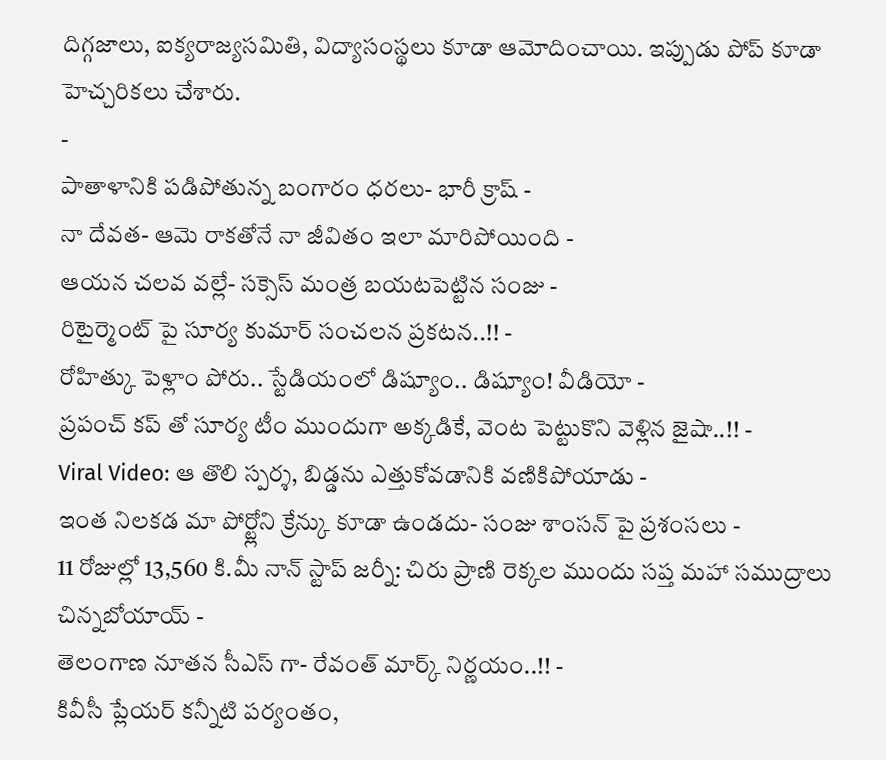దిగ్గజాలు, ఐక్యరాజ్యసమితి, విద్యాసంస్థలు కూడా ఆమోదించాయి. ఇప్పుడు పోప్ కూడా హెచ్చరికలు చేశారు.
-
పాతాళానికి పడిపోతున్న బంగారం ధరలు- భారీ క్రాష్ -
నా దేవత- ఆమె రాకతోనే నా జీవితం ఇలా మారిపోయింది -
ఆయన చలవ వల్లే- సక్సెస్ మంత్ర బయటపెట్టిన సంజు -
రిటైర్మెంట్ పై సూర్య కుమార్ సంచలన ప్రకటన..!! -
రోహిత్కు పెళ్లాం పోరు.. స్టేడియంలో డిష్యూం.. డిష్యూం! వీడియో -
ప్రపంచ్ కప్ తో సూర్య టీం ముందుగా అక్కడికే, వెంట పెట్టుకొని వెళ్లిన జైషా..!! -
Viral Video: ఆ తొలి స్పర్శ, బిడ్డను ఎత్తుకోవడానికి వణికిపోయాడు -
ఇంత నిలకడ మా పోర్ట్లోని క్రేన్కు కూడా ఉండదు- సంజు శాంసన్ పై ప్రశంసలు -
11 రోజుల్లో 13,560 కి.మీ నాన్ స్టాప్ జర్నీ: చిరు ప్రాణి రెక్కల ముందు సప్త మహా సముద్రాలు చిన్నబోయాయ్ -
తెలంగాణ నూతన సీఎస్ గా- రేవంత్ మార్క్ నిర్ణయం..!! -
కివీసీ ప్లేయర్ కన్నీటి పర్యంతం,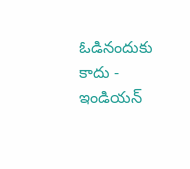ఓడినందుకు కాదు - ఇండియన్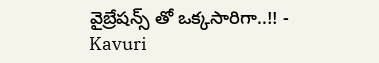వైబ్రేషన్స్ తో ఒక్కసారిగా..!! -
Kavuri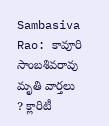Sambasiva Rao: కావూరి సాంబశివరావు మృతి వార్తలు ? క్లారిటీ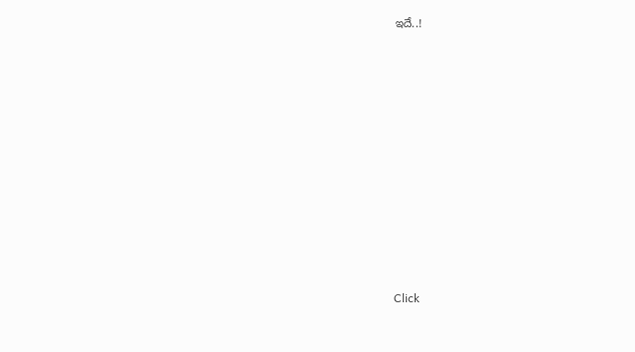ఇదే..!












Click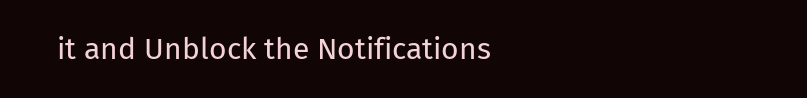it and Unblock the Notifications